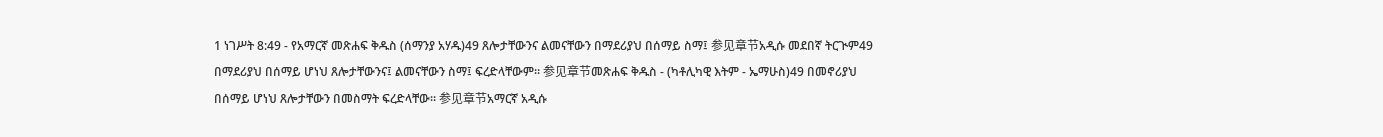1 ነገሥት 8:49 - የአማርኛ መጽሐፍ ቅዱስ (ሰማንያ አሃዱ)49 ጸሎታቸውንና ልመናቸውን በማደሪያህ በሰማይ ስማ፤ 参见章节አዲሱ መደበኛ ትርጒም49 በማደሪያህ በሰማይ ሆነህ ጸሎታቸውንና፤ ልመናቸውን ስማ፤ ፍረድላቸውም። 参见章节መጽሐፍ ቅዱስ - (ካቶሊካዊ እትም - ኤማሁስ)49 በመኖሪያህ በሰማይ ሆነህ ጸሎታቸውን በመስማት ፍረድላቸው። 参见章节አማርኛ አዲሱ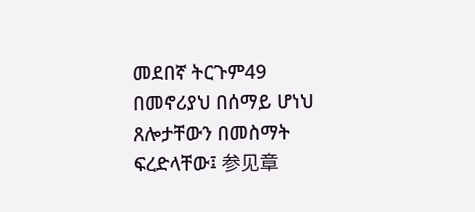መደበኛ ትርጉም49 በመኖሪያህ በሰማይ ሆነህ ጸሎታቸውን በመስማት ፍረድላቸው፤ 参见章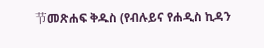节መጽሐፍ ቅዱስ (የብሉይና የሐዲስ ኪዳን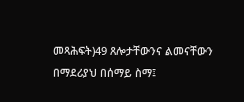መጻሕፍት)49 ጸሎታቸውንና ልመናቸውን በማደሪያህ በሰማይ ስማ፤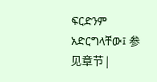ፍርድንም አድርግላቸው፤ 参见章节 |